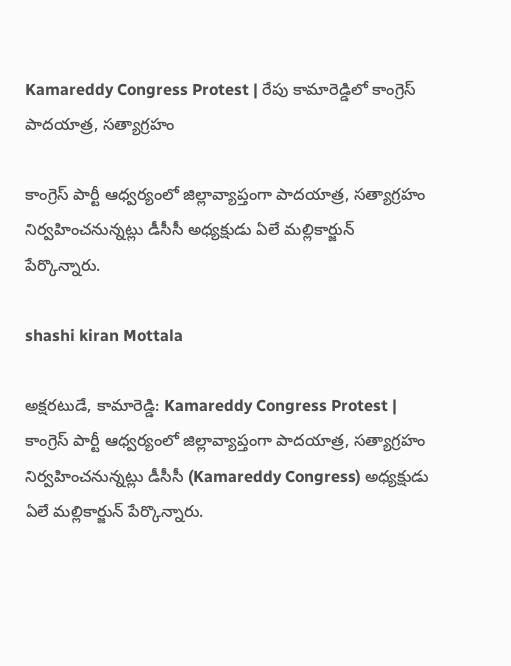Kamareddy Congress Protest | రేపు కామారెడ్డిలో కాంగ్రెస్ పాదయాత్ర, సత్యాగ్రహం

కాంగ్రెస్ పార్టీ ఆధ్వర్యంలో జిల్లావ్యాప్తంగా పాదయాత్ర, సత్యాగ్రహం నిర్వహించనున్నట్లు డీసీసీ అధ్యక్షుడు ఏలే మల్లికార్జున్ పేర్కొన్నారు.

shashi kiran Mottala

అక్షరటుడే, కామారెడ్డి: Kamareddy Congress Protest | కాంగ్రెస్ పార్టీ ఆధ్వర్యంలో జిల్లావ్యాప్తంగా పాదయాత్ర, సత్యాగ్రహం నిర్వహించనున్నట్లు డీసీసీ (Kamareddy Congress) అధ్యక్షుడు ఏలే మల్లికార్జున్ పేర్కొన్నారు.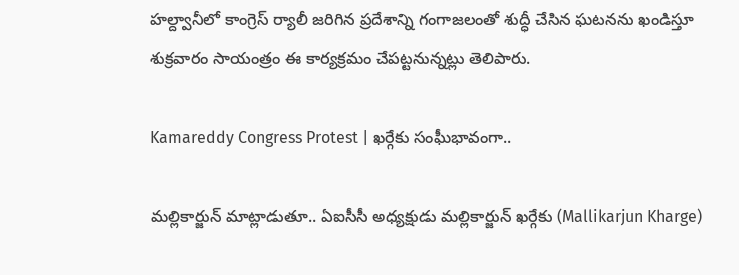హల్ద్వానీలో కాంగ్రెస్ ర్యాలీ జరిగిన ప్రదేశాన్ని గంగాజలంతో శుద్ధీ చేసిన ఘటనను ఖండిస్తూ శుక్రవారం సాయంత్రం ఈ కార్యక్రమం చేపట్టనున్నట్లు తెలిపారు.

Kamareddy Congress Protest | ఖర్గేకు సంఘీభావంగా..

మల్లికార్జున్ మాట్లాడుతూ.. ఏఐసీసీ అధ్యక్షుడు మల్లికార్జున్ ఖర్గేకు (Mallikarjun Kharge)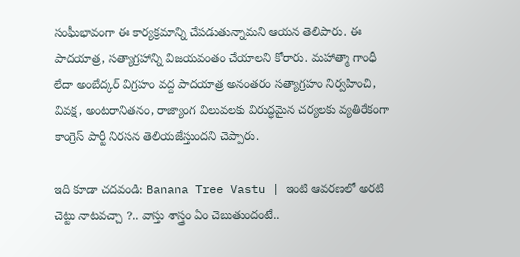సంఘీభావంగా ఈ కార్యక్రమాన్ని చేపడుతున్నామని ఆయన తెలిపారు. ఈ పాదయాత్ర, సత్యాగ్రహాన్ని విజయవంతం చేయాలని కోరారు. మహాత్మా గాంధీ లేదా అంబేద్కర్ విగ్రహం వద్ద పాదయాత్ర అనంతరం సత్యాగ్రహం నిర్వహించి, వివక్ష, అంటరానితనం, రాజ్యాంగ విలువలకు విరుద్ధమైన చర్యలకు వ్యతిరేకంగా కాంగ్రెస్ పార్టీ నిరసన తెలియజేస్తుందని చెప్పారు.

ఇది కూడా చదవండి: Banana Tree Vastu | ఇంటి ఆవరణలో అరటి చెట్టు నాటవచ్చా ?.. వాస్తు శాస్త్రం ఏం చెబుతుందంటే..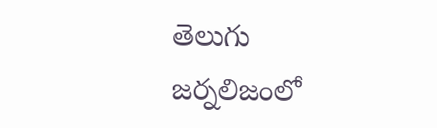తెలుగు జర్నలిజంలో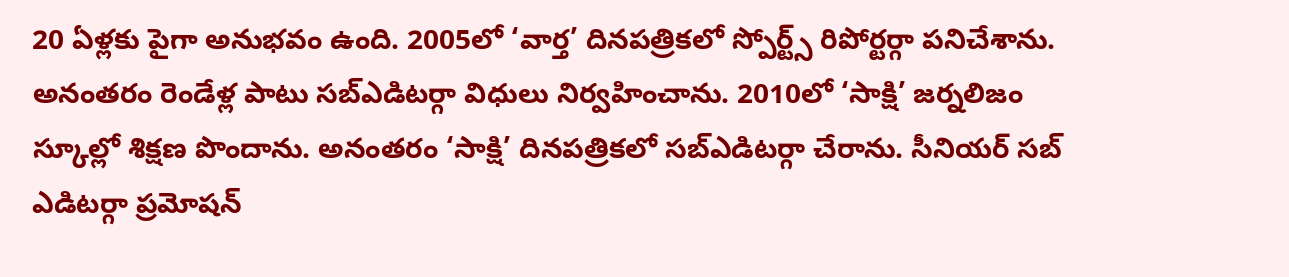20 ఏళ్లకు పైగా అనుభవం ఉంది. 2005లో ‘వార్త’ దినపత్రికలో స్పోర్ట్స్ రిపోర్టర్గా పనిచేశాను. అనంతరం రెండేళ్ల పాటు సబ్ఎడిటర్గా విధులు నిర్వహించాను. 2010లో ‘సాక్షి’ జర్నలిజం స్కూల్లో శిక్షణ పొందాను. అనంతరం ‘సాక్షి’ దినపత్రికలో సబ్ఎడిటర్గా చేరాను. సీనియర్ సబ్ ఎడిటర్గా ప్రమోషన్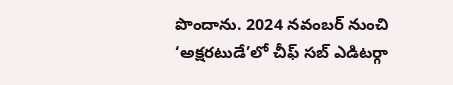పొందాను. 2024 నవంబర్ నుంచి ‘అక్షరటుడే’లో చీఫ్ సబ్ ఎడిటర్గా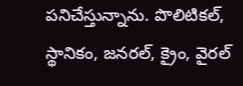పనిచేస్తున్నాను. పొలిటికల్, స్థానికం, జనరల్, క్రైం, వైరల్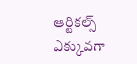ఆర్టికల్స్ ఎక్కువగా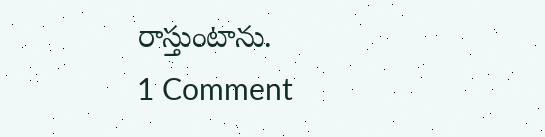రాస్తుంటాను.
1 Comment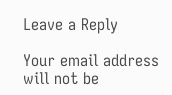Leave a Reply

Your email address will not be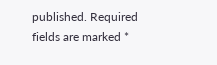published. Required fields are marked *